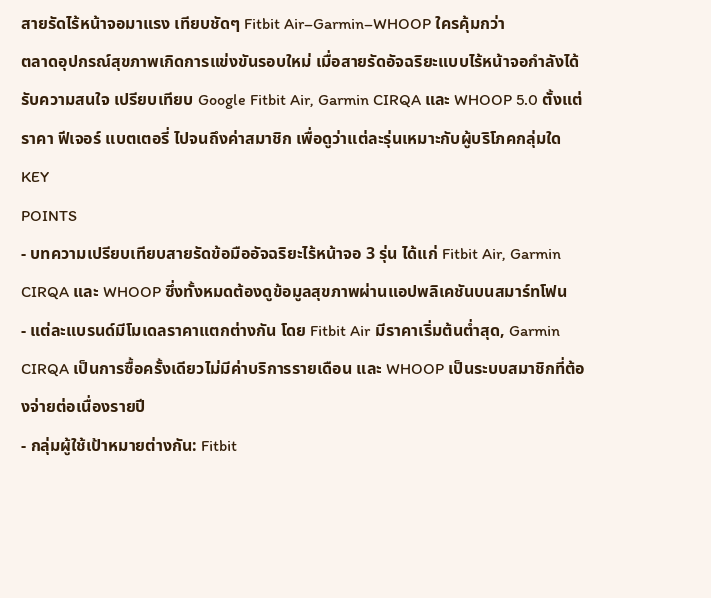สายรัดไร้หน้าจอมาแรง เทียบชัดๆ Fitbit Air–Garmin–WHOOP ใครคุ้มกว่า
ตลาดอุปกรณ์สุขภาพเกิดการแข่งขันรอบใหม่ เมื่อสายรัดอัจฉริยะแบบไร้หน้าจอกำลังได้รับความสนใจ เปรียบเทียบ Google Fitbit Air, Garmin CIRQA และ WHOOP 5.0 ตั้งแต่ราคา ฟีเจอร์ แบตเตอรี่ ไปจนถึงค่าสมาชิก เพื่อดูว่าแต่ละรุ่นเหมาะกับผู้บริโภคกลุ่มใด
KEY
POINTS
- บทความเปรียบเทียบสายรัดข้อมืออัจฉริยะไร้หน้าจอ 3 รุ่น ได้แก่ Fitbit Air, Garmin CIRQA และ WHOOP ซึ่งทั้งหมดต้องดูข้อมูลสุขภาพผ่านแอปพลิเคชันบนสมาร์ทโฟน
- แต่ละแบรนด์มีโมเดลราคาแตกต่างกัน โดย Fitbit Air มีราคาเริ่มต้นต่ำสุด, Garmin CIRQA เป็นการซื้อครั้งเดียวไม่มีค่าบริการรายเดือน และ WHOOP เป็นระบบสมาชิกที่ต้องจ่ายต่อเนื่องรายปี
- กลุ่มผู้ใช้เป้าหมายต่างกัน: Fitbit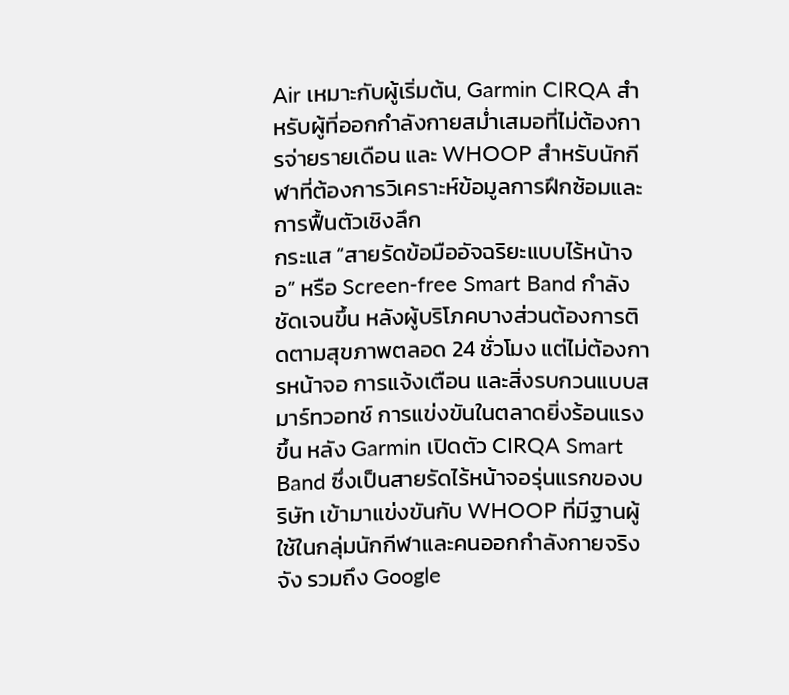Air เหมาะกับผู้เริ่มต้น, Garmin CIRQA สำหรับผู้ที่ออกกำลังกายสม่ำเสมอที่ไม่ต้องการจ่ายรายเดือน และ WHOOP สำหรับนักกีฬาที่ต้องการวิเคราะห์ข้อมูลการฝึกซ้อมและการฟื้นตัวเชิงลึก
กระแส “สายรัดข้อมืออัจฉริยะแบบไร้หน้าจอ” หรือ Screen-free Smart Band กำลังชัดเจนขึ้น หลังผู้บริโภคบางส่วนต้องการติดตามสุขภาพตลอด 24 ชั่วโมง แต่ไม่ต้องการหน้าจอ การแจ้งเตือน และสิ่งรบกวนแบบสมาร์ทวอทช์ การแข่งขันในตลาดยิ่งร้อนแรงขึ้น หลัง Garmin เปิดตัว CIRQA Smart Band ซึ่งเป็นสายรัดไร้หน้าจอรุ่นแรกของบริษัท เข้ามาแข่งขันกับ WHOOP ที่มีฐานผู้ใช้ในกลุ่มนักกีฬาและคนออกกำลังกายจริงจัง รวมถึง Google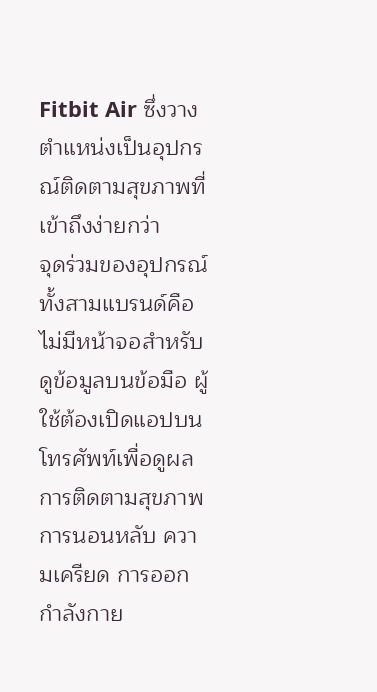Fitbit Air ซึ่งวางตำแหน่งเป็นอุปกรณ์ติดตามสุขภาพที่เข้าถึงง่ายกว่า
จุดร่วมของอุปกรณ์ทั้งสามแบรนด์คือ ไม่มีหน้าจอสำหรับดูข้อมูลบนข้อมือ ผู้ใช้ต้องเปิดแอปบนโทรศัพท์เพื่อดูผลการติดตามสุขภาพ การนอนหลับ ความเครียด การออกกำลังกาย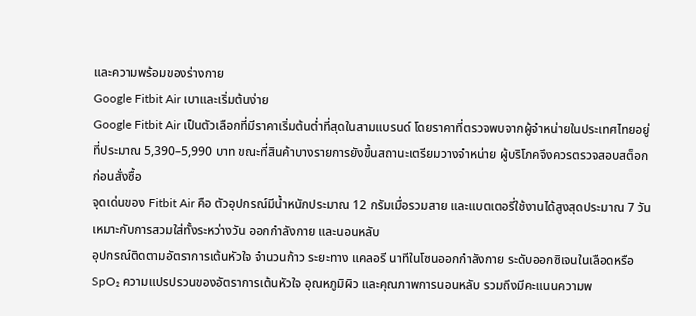และความพร้อมของร่างกาย
Google Fitbit Air เบาและเริ่มต้นง่าย
Google Fitbit Air เป็นตัวเลือกที่มีราคาเริ่มต้นต่ำที่สุดในสามแบรนด์ โดยราคาที่ตรวจพบจากผู้จำหน่ายในประเทศไทยอยู่ที่ประมาณ 5,390–5,990 บาท ขณะที่สินค้าบางรายการยังขึ้นสถานะเตรียมวางจำหน่าย ผู้บริโภคจึงควรตรวจสอบสต็อกก่อนสั่งซื้อ
จุดเด่นของ Fitbit Air คือ ตัวอุปกรณ์มีน้ำหนักประมาณ 12 กรัมเมื่อรวมสาย และแบตเตอรี่ใช้งานได้สูงสุดประมาณ 7 วัน เหมาะกับการสวมใส่ทั้งระหว่างวัน ออกกำลังกาย และนอนหลับ
อุปกรณ์ติดตามอัตราการเต้นหัวใจ จำนวนก้าว ระยะทาง แคลอรี นาทีในโซนออกกำลังกาย ระดับออกซิเจนในเลือดหรือ SpO₂ ความแปรปรวนของอัตราการเต้นหัวใจ อุณหภูมิผิว และคุณภาพการนอนหลับ รวมถึงมีคะแนนความพ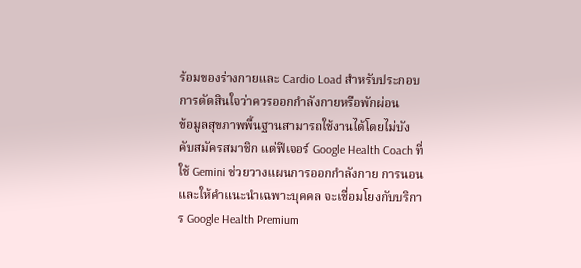ร้อมของร่างกายและ Cardio Load สำหรับประกอบการตัดสินใจว่าควรออกกำลังกายหรือพักผ่อน
ข้อมูลสุขภาพพื้นฐานสามารถใช้งานได้โดยไม่บังคับสมัครสมาชิก แต่ฟีเจอร์ Google Health Coach ที่ใช้ Gemini ช่วยวางแผนการออกกำลังกาย การนอน และให้คำแนะนำเฉพาะบุคคล จะเชื่อมโยงกับบริการ Google Health Premium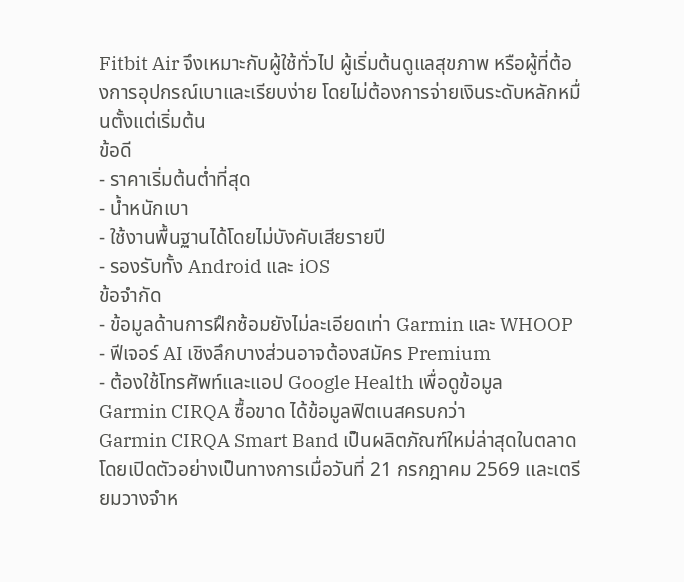Fitbit Air จึงเหมาะกับผู้ใช้ทั่วไป ผู้เริ่มต้นดูแลสุขภาพ หรือผู้ที่ต้องการอุปกรณ์เบาและเรียบง่าย โดยไม่ต้องการจ่ายเงินระดับหลักหมื่นตั้งแต่เริ่มต้น
ข้อดี
- ราคาเริ่มต้นต่ำที่สุด
- น้ำหนักเบา
- ใช้งานพื้นฐานได้โดยไม่บังคับเสียรายปี
- รองรับทั้ง Android และ iOS
ข้อจำกัด
- ข้อมูลด้านการฝึกซ้อมยังไม่ละเอียดเท่า Garmin และ WHOOP
- ฟีเจอร์ AI เชิงลึกบางส่วนอาจต้องสมัคร Premium
- ต้องใช้โทรศัพท์และแอป Google Health เพื่อดูข้อมูล
Garmin CIRQA ซื้อขาด ได้ข้อมูลฟิตเนสครบกว่า
Garmin CIRQA Smart Band เป็นผลิตภัณฑ์ใหม่ล่าสุดในตลาด โดยเปิดตัวอย่างเป็นทางการเมื่อวันที่ 21 กรกฎาคม 2569 และเตรียมวางจำห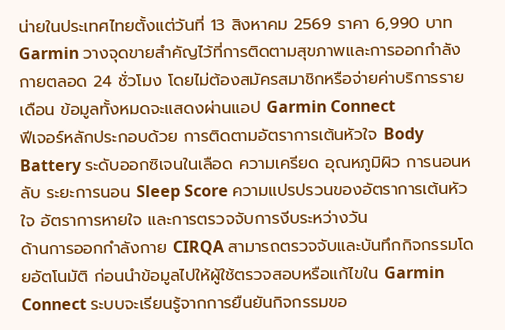น่ายในประเทศไทยตั้งแต่วันที่ 13 สิงหาคม 2569 ราคา 6,990 บาท
Garmin วางจุดขายสำคัญไว้ที่การติดตามสุขภาพและการออกกำลังกายตลอด 24 ชั่วโมง โดยไม่ต้องสมัครสมาชิกหรือจ่ายค่าบริการรายเดือน ข้อมูลทั้งหมดจะแสดงผ่านแอป Garmin Connect
ฟีเจอร์หลักประกอบด้วย การติดตามอัตราการเต้นหัวใจ Body Battery ระดับออกซิเจนในเลือด ความเครียด อุณหภูมิผิว การนอนหลับ ระยะการนอน Sleep Score ความแปรปรวนของอัตราการเต้นหัวใจ อัตราการหายใจ และการตรวจจับการงีบระหว่างวัน
ด้านการออกกำลังกาย CIRQA สามารถตรวจจับและบันทึกกิจกรรมโดยอัตโนมัติ ก่อนนำข้อมูลไปให้ผู้ใช้ตรวจสอบหรือแก้ไขใน Garmin Connect ระบบจะเรียนรู้จากการยืนยันกิจกรรมขอ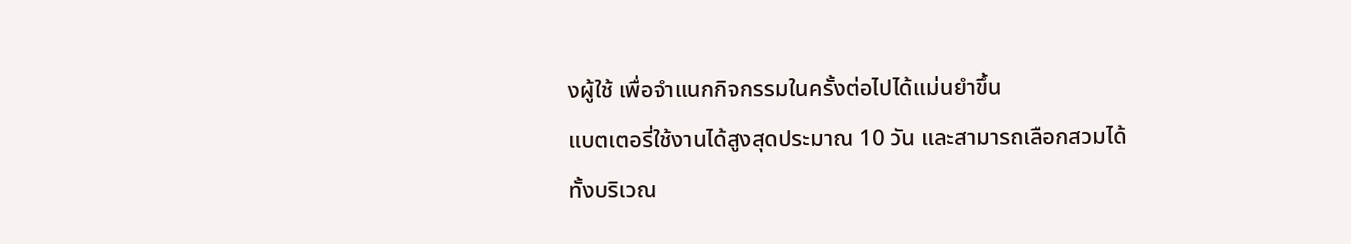งผู้ใช้ เพื่อจำแนกกิจกรรมในครั้งต่อไปได้แม่นยำขึ้น
แบตเตอรี่ใช้งานได้สูงสุดประมาณ 10 วัน และสามารถเลือกสวมได้ทั้งบริเวณ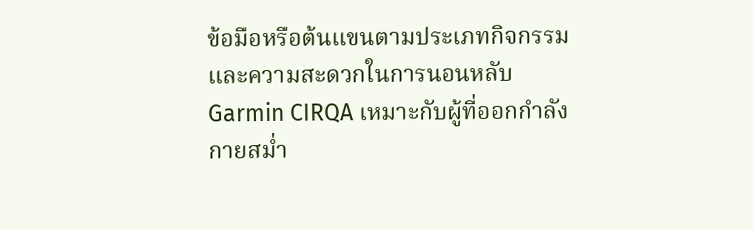ข้อมือหรือต้นแขนตามประเภทกิจกรรมและความสะดวกในการนอนหลับ
Garmin CIRQA เหมาะกับผู้ที่ออกกำลังกายสม่ำ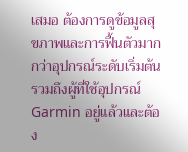เสมอ ต้องการดูข้อมูลสุขภาพและการฟื้นตัวมากกว่าอุปกรณ์ระดับเริ่มต้น รวมถึงผู้ที่ใช้อุปกรณ์ Garmin อยู่แล้วและต้อง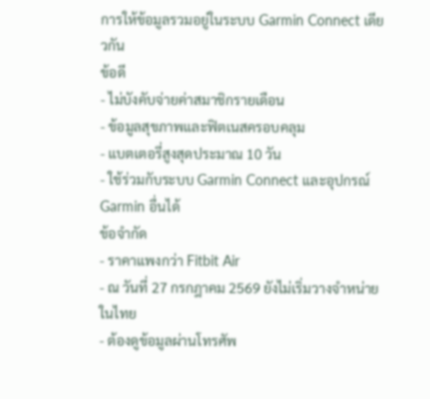การให้ข้อมูลรวมอยู่ในระบบ Garmin Connect เดียวกัน
ข้อดี
- ไม่บังคับจ่ายค่าสมาชิกรายเดือน
- ข้อมูลสุขภาพและฟิตเนสครอบคลุม
- แบตเตอรี่สูงสุดประมาณ 10 วัน
- ใช้ร่วมกับระบบ Garmin Connect และอุปกรณ์ Garmin อื่นได้
ข้อจำกัด
- ราคาแพงกว่า Fitbit Air
- ณ วันที่ 27 กรกฎาคม 2569 ยังไม่เริ่มวางจำหน่ายในไทย
- ต้องดูข้อมูลผ่านโทรศัพ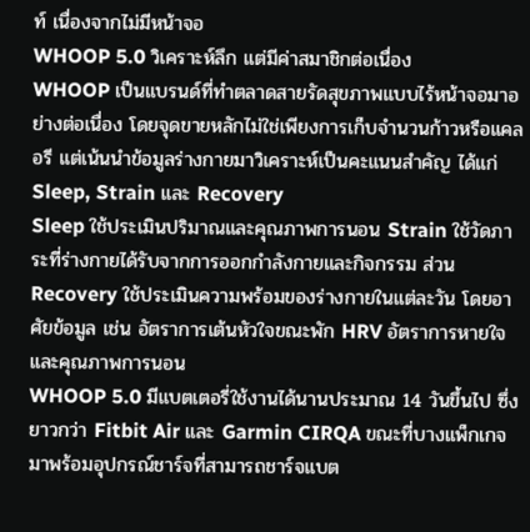ท์ เนื่องจากไม่มีหน้าจอ
WHOOP 5.0 วิเคราะห์ลึก แต่มีค่าสมาชิกต่อเนื่อง
WHOOP เป็นแบรนด์ที่ทำตลาดสายรัดสุขภาพแบบไร้หน้าจอมาอย่างต่อเนื่อง โดยจุดขายหลักไม่ใช่เพียงการเก็บจำนวนก้าวหรือแคลอรี แต่เน้นนำข้อมูลร่างกายมาวิเคราะห์เป็นคะแนนสำคัญ ได้แก่ Sleep, Strain และ Recovery
Sleep ใช้ประเมินปริมาณและคุณภาพการนอน Strain ใช้วัดภาระที่ร่างกายได้รับจากการออกกำลังกายและกิจกรรม ส่วน Recovery ใช้ประเมินความพร้อมของร่างกายในแต่ละวัน โดยอาศัยข้อมูล เช่น อัตราการเต้นหัวใจขณะพัก HRV อัตราการหายใจ และคุณภาพการนอน
WHOOP 5.0 มีแบตเตอรี่ใช้งานได้นานประมาณ 14 วันขึ้นไป ซึ่งยาวกว่า Fitbit Air และ Garmin CIRQA ขณะที่บางแพ็กเกจมาพร้อมอุปกรณ์ชาร์จที่สามารถชาร์จแบต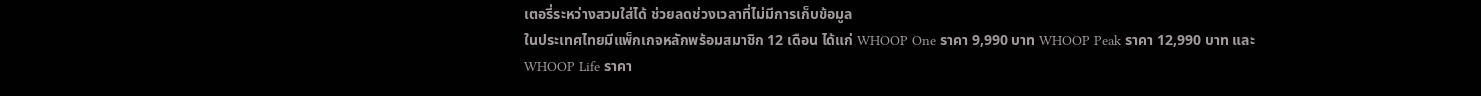เตอรี่ระหว่างสวมใส่ได้ ช่วยลดช่วงเวลาที่ไม่มีการเก็บข้อมูล
ในประเทศไทยมีแพ็กเกจหลักพร้อมสมาชิก 12 เดือน ได้แก่ WHOOP One ราคา 9,990 บาท WHOOP Peak ราคา 12,990 บาท และ WHOOP Life ราคา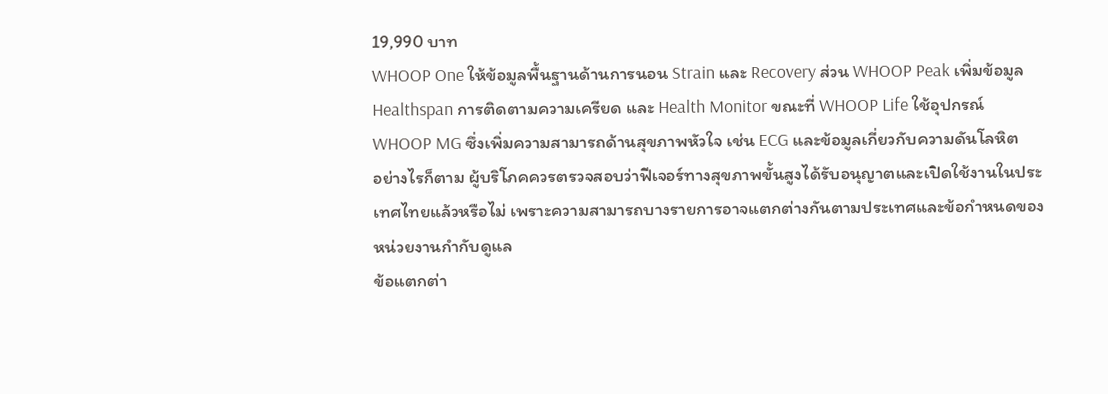19,990 บาท
WHOOP One ให้ข้อมูลพื้นฐานด้านการนอน Strain และ Recovery ส่วน WHOOP Peak เพิ่มข้อมูล Healthspan การติดตามความเครียด และ Health Monitor ขณะที่ WHOOP Life ใช้อุปกรณ์ WHOOP MG ซึ่งเพิ่มความสามารถด้านสุขภาพหัวใจ เช่น ECG และข้อมูลเกี่ยวกับความดันโลหิต
อย่างไรก็ตาม ผู้บริโภคควรตรวจสอบว่าฟีเจอร์ทางสุขภาพขั้นสูงได้รับอนุญาตและเปิดใช้งานในประเทศไทยแล้วหรือไม่ เพราะความสามารถบางรายการอาจแตกต่างกันตามประเทศและข้อกำหนดของหน่วยงานกำกับดูแล
ข้อแตกต่า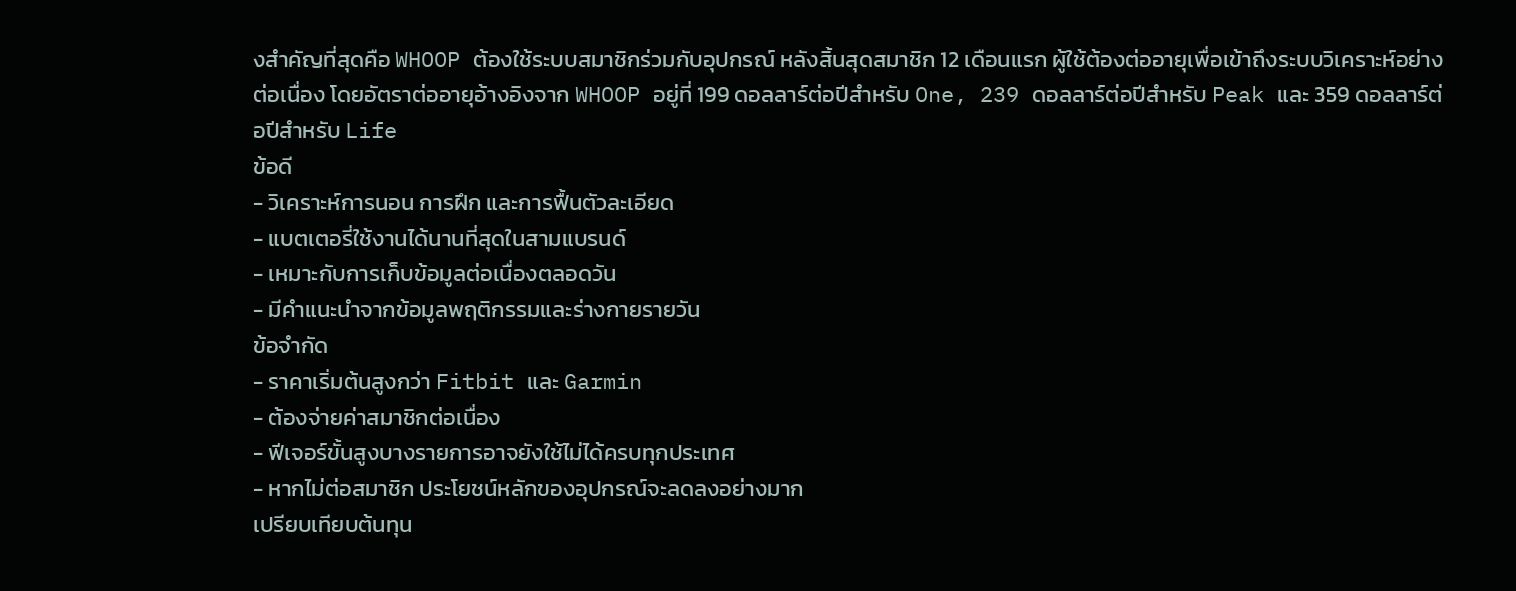งสำคัญที่สุดคือ WHOOP ต้องใช้ระบบสมาชิกร่วมกับอุปกรณ์ หลังสิ้นสุดสมาชิก 12 เดือนแรก ผู้ใช้ต้องต่ออายุเพื่อเข้าถึงระบบวิเคราะห์อย่างต่อเนื่อง โดยอัตราต่ออายุอ้างอิงจาก WHOOP อยู่ที่ 199 ดอลลาร์ต่อปีสำหรับ One, 239 ดอลลาร์ต่อปีสำหรับ Peak และ 359 ดอลลาร์ต่อปีสำหรับ Life
ข้อดี
- วิเคราะห์การนอน การฝึก และการฟื้นตัวละเอียด
- แบตเตอรี่ใช้งานได้นานที่สุดในสามแบรนด์
- เหมาะกับการเก็บข้อมูลต่อเนื่องตลอดวัน
- มีคำแนะนำจากข้อมูลพฤติกรรมและร่างกายรายวัน
ข้อจำกัด
- ราคาเริ่มต้นสูงกว่า Fitbit และ Garmin
- ต้องจ่ายค่าสมาชิกต่อเนื่อง
- ฟีเจอร์ขั้นสูงบางรายการอาจยังใช้ไม่ได้ครบทุกประเทศ
- หากไม่ต่อสมาชิก ประโยชน์หลักของอุปกรณ์จะลดลงอย่างมาก
เปรียบเทียบต้นทุน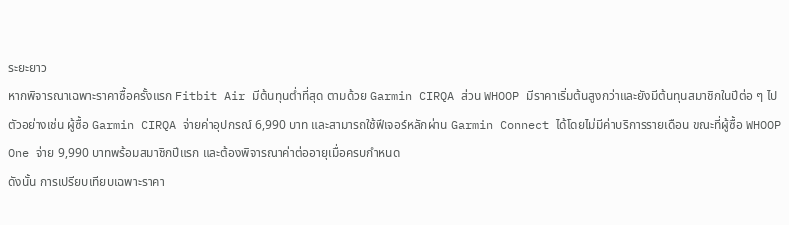ระยะยาว
หากพิจารณาเฉพาะราคาซื้อครั้งแรก Fitbit Air มีต้นทุนต่ำที่สุด ตามด้วย Garmin CIRQA ส่วน WHOOP มีราคาเริ่มต้นสูงกว่าและยังมีต้นทุนสมาชิกในปีต่อ ๆ ไป
ตัวอย่างเช่น ผู้ซื้อ Garmin CIRQA จ่ายค่าอุปกรณ์ 6,990 บาท และสามารถใช้ฟีเจอร์หลักผ่าน Garmin Connect ได้โดยไม่มีค่าบริการรายเดือน ขณะที่ผู้ซื้อ WHOOP One จ่าย 9,990 บาทพร้อมสมาชิกปีแรก และต้องพิจารณาค่าต่ออายุเมื่อครบกำหนด
ดังนั้น การเปรียบเทียบเฉพาะราคา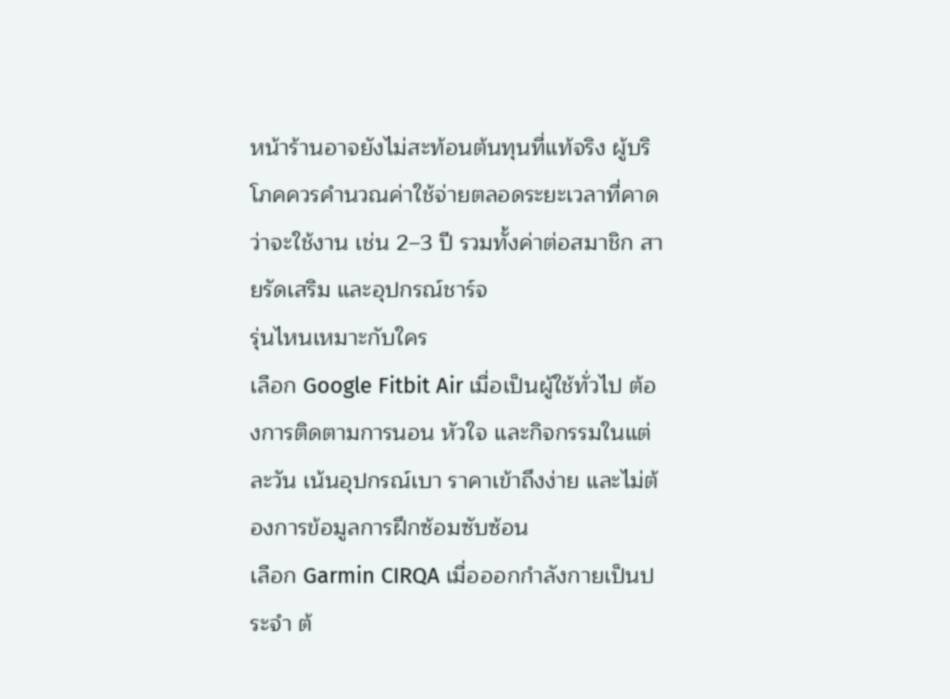หน้าร้านอาจยังไม่สะท้อนต้นทุนที่แท้จริง ผู้บริโภคควรคำนวณค่าใช้จ่ายตลอดระยะเวลาที่คาดว่าจะใช้งาน เช่น 2–3 ปี รวมทั้งค่าต่อสมาชิก สายรัดเสริม และอุปกรณ์ชาร์จ
รุ่นไหนเหมาะกับใคร
เลือก Google Fitbit Air เมื่อเป็นผู้ใช้ทั่วไป ต้องการติดตามการนอน หัวใจ และกิจกรรมในแต่ละวัน เน้นอุปกรณ์เบา ราคาเข้าถึงง่าย และไม่ต้องการข้อมูลการฝึกซ้อมซับซ้อน
เลือก Garmin CIRQA เมื่อออกกำลังกายเป็นประจำ ต้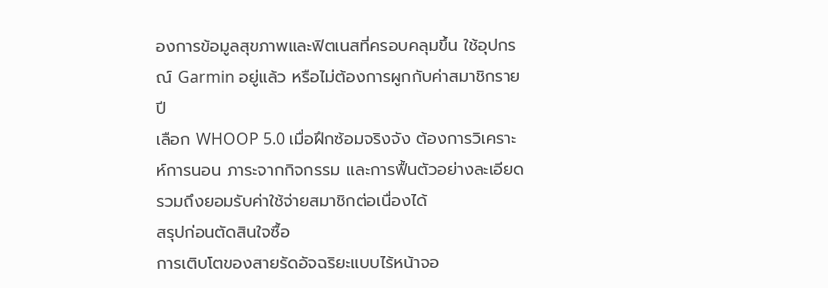องการข้อมูลสุขภาพและฟิตเนสที่ครอบคลุมขึ้น ใช้อุปกรณ์ Garmin อยู่แล้ว หรือไม่ต้องการผูกกับค่าสมาชิกรายปี
เลือก WHOOP 5.0 เมื่อฝึกซ้อมจริงจัง ต้องการวิเคราะห์การนอน ภาระจากกิจกรรม และการฟื้นตัวอย่างละเอียด รวมถึงยอมรับค่าใช้จ่ายสมาชิกต่อเนื่องได้
สรุปก่อนตัดสินใจซื้อ
การเติบโตของสายรัดอัจฉริยะแบบไร้หน้าจอ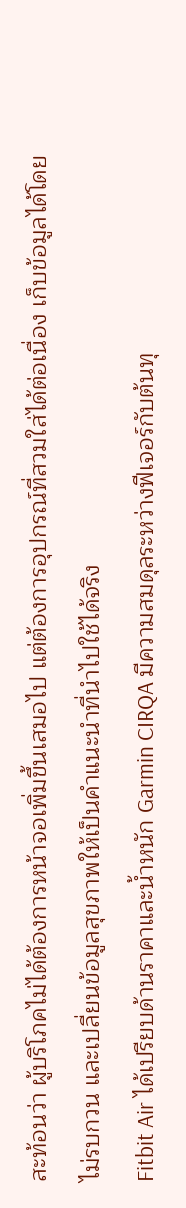สะท้อนว่า ผู้บริโภคไม่ได้ต้องการหน้าจอเพิ่มขึ้นเสมอไป แต่ต้องการอุปกรณ์ที่สวมใส่ได้ต่อเนื่อง เก็บข้อมูลได้โดยไม่รบกวน และเปลี่ยนข้อมูลสุขภาพให้เป็นคำแนะนำที่นำไปใช้ได้จริง
Fitbit Air ได้เปรียบด้านราคาและน้ำหนัก Garmin CIRQA มีความสมดุลระหว่างฟีเจอร์กับต้นทุ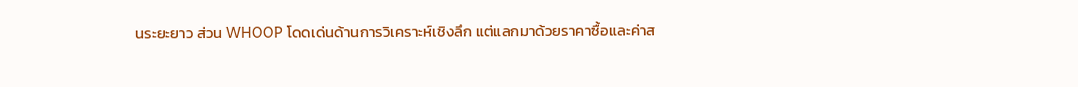นระยะยาว ส่วน WHOOP โดดเด่นด้านการวิเคราะห์เชิงลึก แต่แลกมาด้วยราคาซื้อและค่าส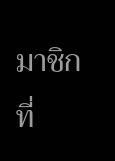มาชิกที่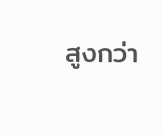สูงกว่า